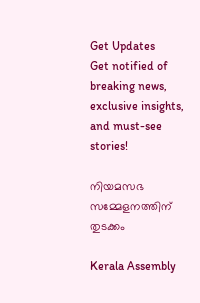Get Updates
Get notified of breaking news, exclusive insights, and must-see stories!

നിയമസഭ സമ്മേളനത്തിന് തുടക്കം

Kerala Assembly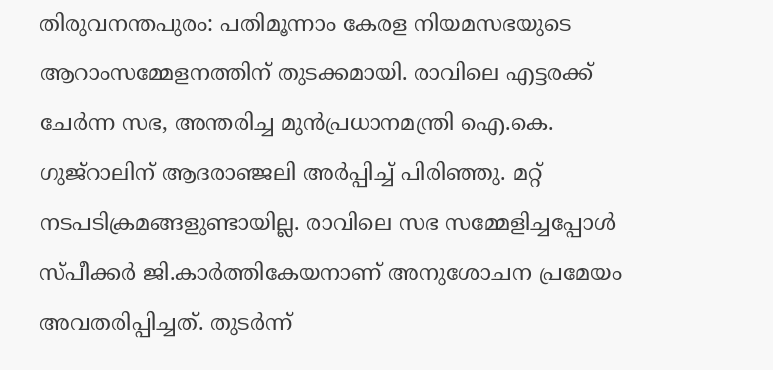തിരുവനന്തപുരം: പതിമൂന്നാം കേരള നിയമസഭയുടെ ആറാംസമ്മേളനത്തിന് തുടക്കമായി. രാവിലെ എട്ടരക്ക് ചേര്‍ന്ന സഭ, അന്തരിച്ച മുന്‍പ്രധാനമന്ത്രി ഐ.കെ. ഗുജ്‌റാലിന് ആദരാഞ്ജലി അര്‍പ്പിച്ച് പിരിഞ്ഞു. മറ്റ് നടപടിക്രമങ്ങളുണ്ടായില്ല. രാവിലെ സഭ സമ്മേളിച്ചപ്പോള്‍ സ്പീക്കര്‍ ജി.കാര്‍ത്തികേയനാണ് അനുശോചന പ്രമേയം അവതരിപ്പിച്ചത്. തുടര്‍ന്ന്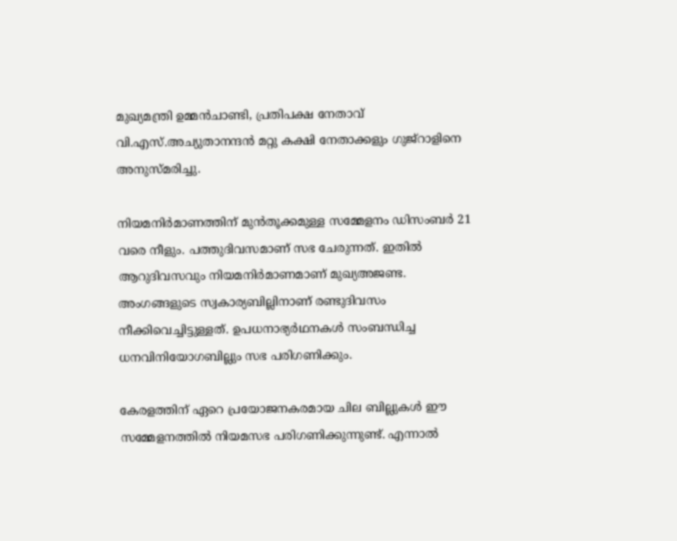മുഖ്യമന്ത്രി ഉമ്മന്‍ചാണ്ടി, പ്രതിപക്ഷ നേതാവ് വി.എസ്.അച്യുതാനന്ദന്‍ മറ്റു കക്ഷി നേതാക്കളും ഗുജ്‌റാളിനെ അനുസ്മരിച്ചു.

നിയമനിര്‍മാണത്തിന് മുന്‍തൂക്കമുള്ള സമ്മേളനം ഡിസംബര്‍ 21 വരെ നീളും. പത്തുദിവസമാണ് സഭ ചേരുന്നത്. ഇതില്‍ ആറുദിവസവും നിയമനിര്‍മാണമാണ് മുഖ്യഅജണ്ട. അംഗങ്ങളുടെ സ്വകാര്യബില്ലിനാണ് രണ്ടുദിവസം നീക്കിവെച്ചിട്ടുള്ളത്. ഉപധനാഭ്യര്‍ഥനകള്‍ സംബന്ധിച്ച ധനവിനിയോഗബില്ലും സഭ പരിഗണിക്കും.

കേരളത്തിന് ഏറെ പ്രയോജനകരമായ ചില ബില്ലുകള്‍ ഈ സമ്മേളനത്തില്‍ നിയമസഭ പരിഗണിക്കുന്നുണ്ട്. എന്നാല്‍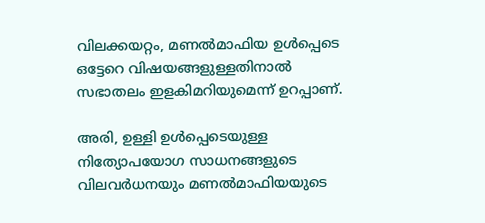വിലക്കയറ്റം, മണല്‍മാഫിയ ഉള്‍പ്പെടെ ഒട്ടേറെ വിഷയങ്ങളുള്ളതിനാല്‍ സഭാതലം ഇളകിമറിയുമെന്ന് ഉറപ്പാണ്.

അരി, ഉള്ളി ഉള്‍പ്പെടെയുള്ള നിത്യോപയോഗ സാധനങ്ങളുടെ വിലവര്‍ധനയും മണല്‍മാഫിയയുടെ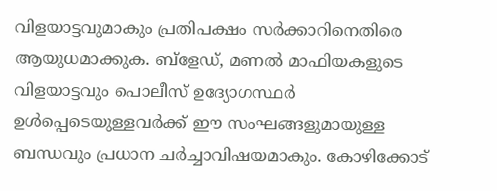വിളയാട്ടവുമാകും പ്രതിപക്ഷം സര്‍ക്കാറിനെതിരെ ആയുധമാക്കുക. ബ്‌ളേഡ്, മണല്‍ മാഫിയകളുടെ വിളയാട്ടവും പൊലീസ് ഉദ്യോഗസ്ഥര്‍ ഉള്‍പ്പെടെയുള്ളവര്‍ക്ക് ഈ സംഘങ്ങളുമായുള്ള ബന്ധവും പ്രധാന ചര്‍ച്ചാവിഷയമാകും. കോഴിക്കോട്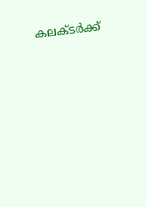കലക്ടര്‍ക്ക്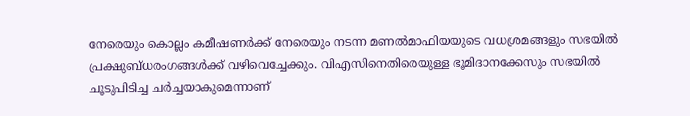നേരെയും കൊല്ലം കമീഷണര്‍ക്ക് നേരെയും നടന്ന മണല്‍മാഫിയയുടെ വധശ്രമങ്ങളും സഭയില്‍ പ്രക്ഷുബ്ധരംഗങ്ങള്‍ക്ക് വഴിവെച്ചേക്കും. വിഎസിനെതിരെയുള്ള ഭൂമിദാനക്കേസും സഭയില്‍ ചൂടുപിടിച്ച ചര്‍ച്ചയാകുമെന്നാണ്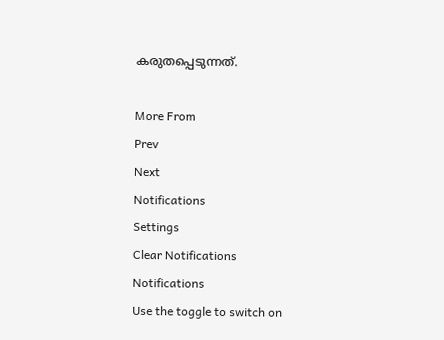കരുതപ്പെടുന്നത്.

More From
Prev
Next
Notifications
Settings
Clear Notifications
Notifications
Use the toggle to switch on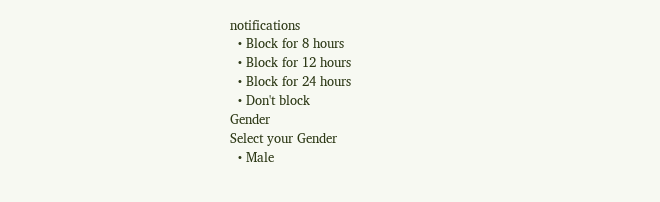notifications
  • Block for 8 hours
  • Block for 12 hours
  • Block for 24 hours
  • Don't block
Gender
Select your Gender
  • Male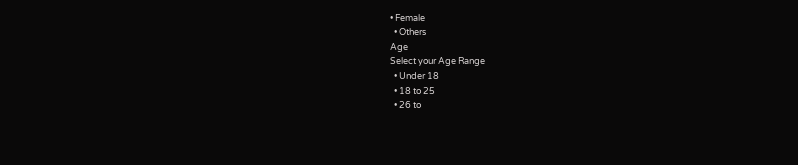• Female
  • Others
Age
Select your Age Range
  • Under 18
  • 18 to 25
  • 26 to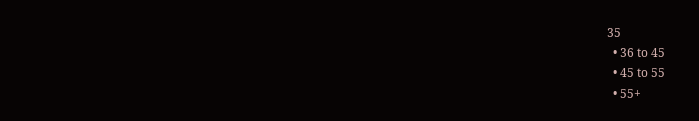35
  • 36 to 45
  • 45 to 55
  • 55+